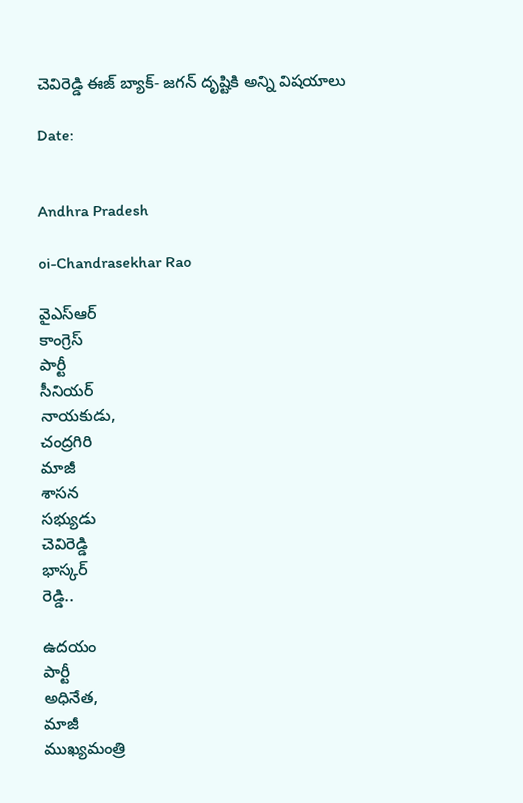చెవిరెడ్డి ఈజ్ బ్యాక్- జగన్ దృష్టికి అన్ని విషయాలు

Date:


Andhra Pradesh

oi-Chandrasekhar Rao

వైఎస్ఆర్
కాంగ్రెస్
పార్టీ
సీనియర్
నాయకుడు,
చంద్రగిరి
మాజీ
శాసన
సభ్యుడు
చెవిరెడ్డి
భాస్కర్
రెడ్డి..

ఉదయం
పార్టీ
అధినేత,
మాజీ
ముఖ్యమంత్రి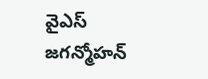వైఎస్
జగన్మోహన్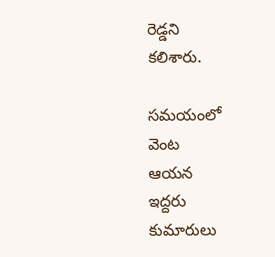రెడ్డని
కలిశారు.

సమయంలో
వెంట
ఆయన
ఇద్దరు
కుమారులు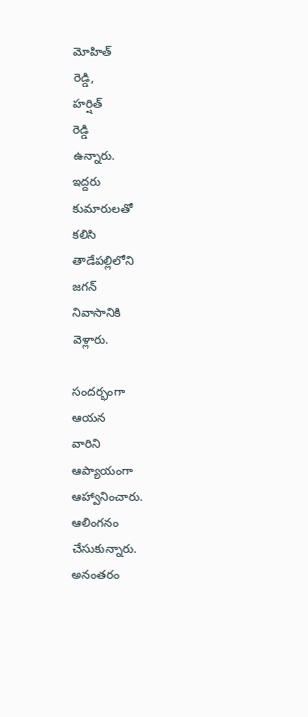మోహిత్
రెడ్డి,
హర్షిత్
రెడ్డి
ఉన్నారు.
ఇద్దరు
కుమారులతో
కలిసి
తాడేపల్లిలోని
జగన్
నివాసానికి
వెళ్లారు.

సందర్భంగా
ఆయన
వారిని
ఆప్యాయంగా
ఆహ్వానించారు.
ఆలింగనం
చేసుకున్నారు.
అనంతరం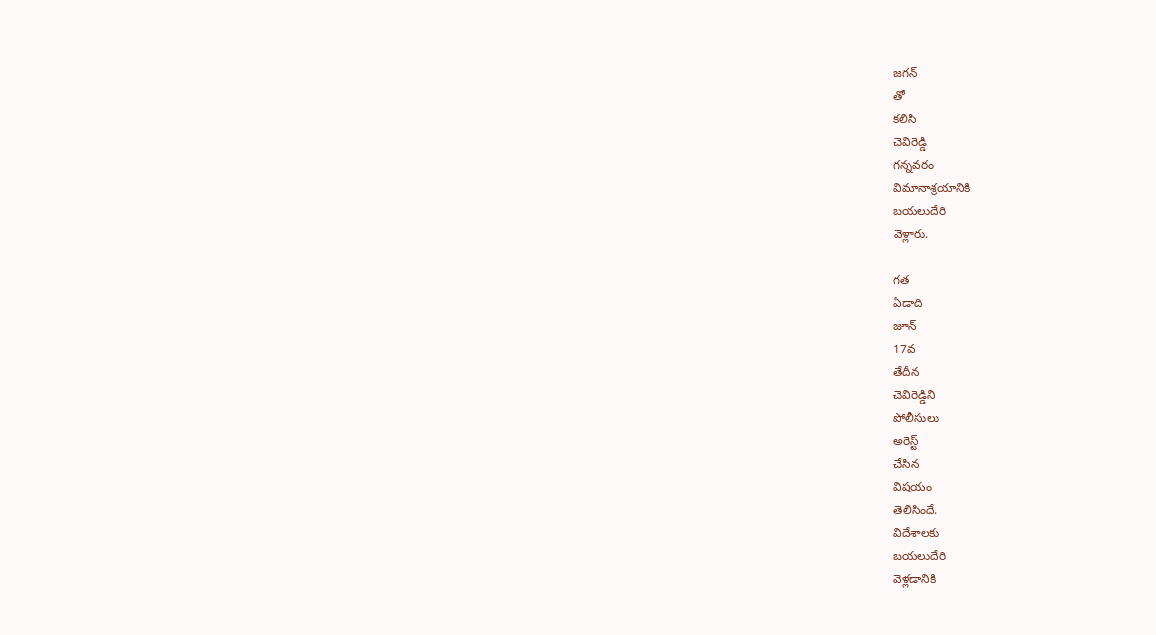జగన్
తో
కలిసి
చెవిరెడ్డి
గన్నవరం
విమానాశ్రయానికి
బయలుదేరి
వెళ్లారు.

గత
ఏడాది
జూన్
17వ
తేదీన
చెవిరెడ్డిని
పోలీసులు
అరెస్ట్
చేసిన
విషయం
తెలిసిందే.
విదేశాలకు
బయలుదేరి
వెళ్లడానికి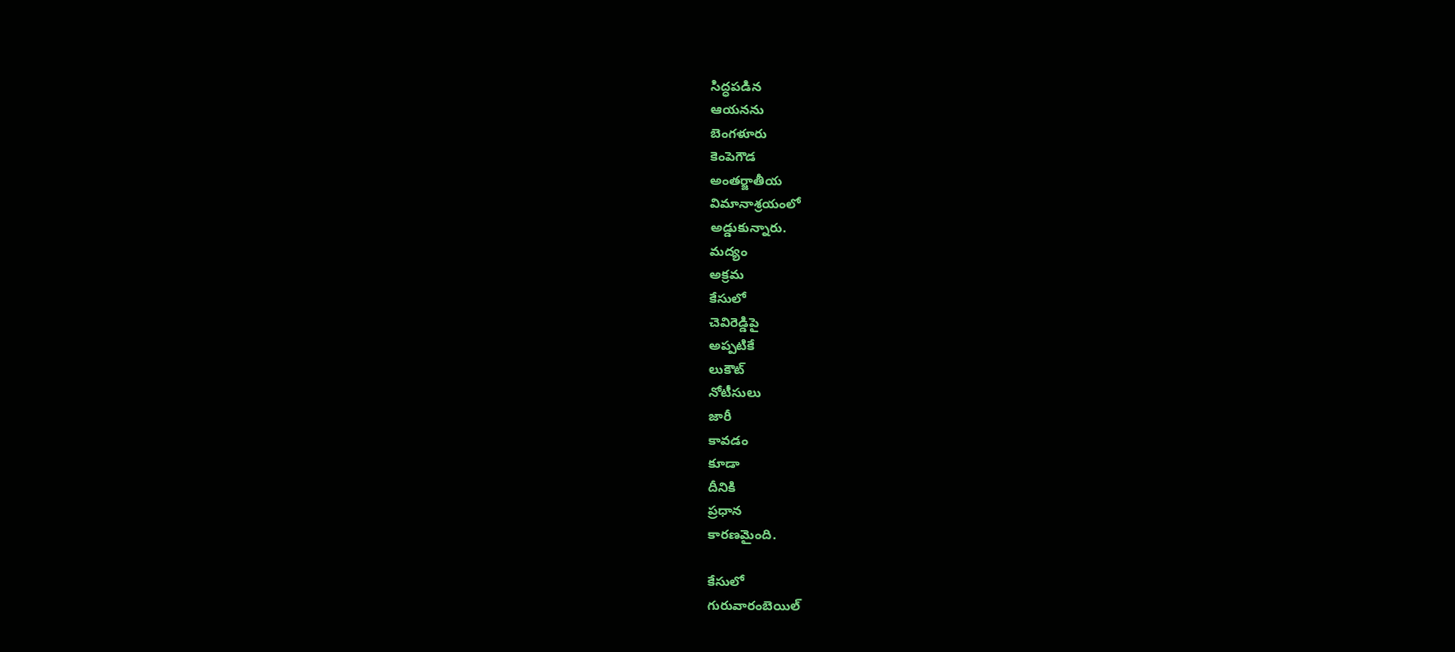సిద్ధపడిన
ఆయనను
బెంగళూరు
కెంపెగౌడ
అంతర్జాతీయ
విమానాశ్రయంలో
అడ్డుకున్నారు.
మద్యం
అక్రమ
కేసులో
చెవిరెడ్డిపై
అప్పటికే
లుకౌట్
నోటీసులు
జారీ
కావడం
కూడా
దీనికి
ప్రధాన
కారణమైంది.

కేసులో
గురువారంబెయిల్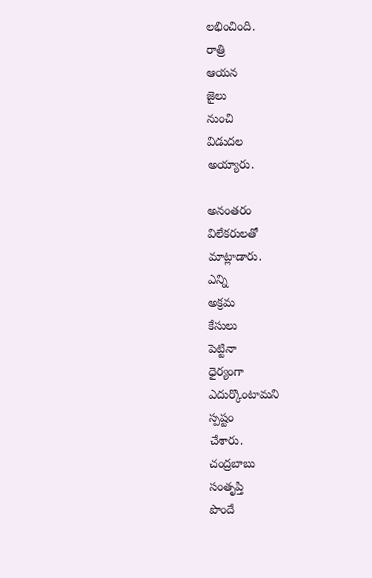లభించింది.
రాత్రి
ఆయన
జైలు
నుంచి
విడుదల
అయ్యారు.

అనంతరం
విలేకరులతో
మాట్లాడారు.
ఎన్ని
అక్రమ
కేసులు
పెట్టినా
ధైర్యంగా
ఎదుర్కొంటామని
స్పష్టం
చేశారు.
చంద్రబాబు
సంతృప్తి
పొందే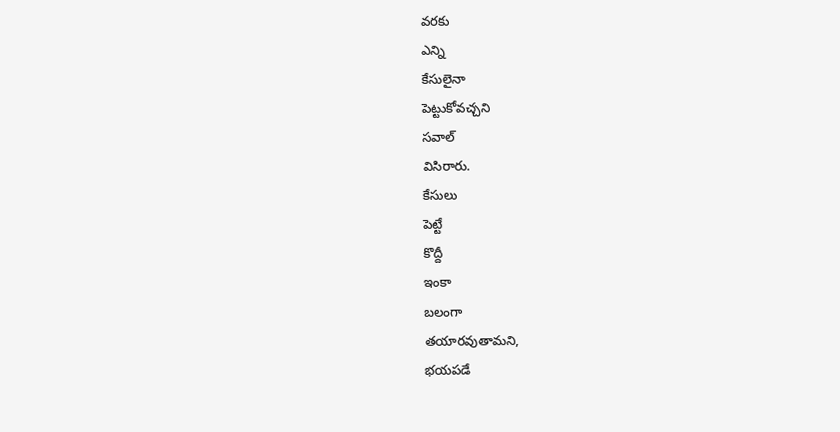వరకు
ఎన్ని
కేసులైనా
పెట్టుకోవచ్చని
సవాల్
విసిరారు.
కేసులు
పెట్టే
కొద్దీ
ఇంకా
బలంగా
తయారవుతామని,
భయపడే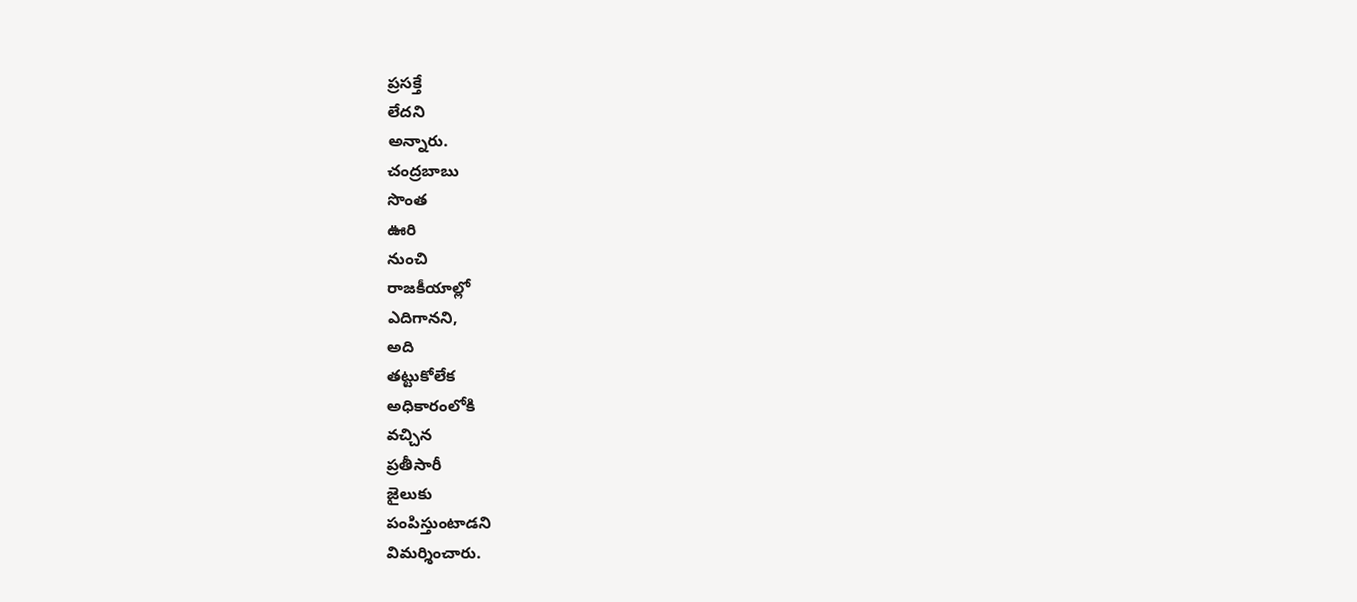ప్రసక్తే
లేదని
అన్నారు.
చంద్రబాబు
సొంత
ఊరి
నుంచి
రాజకీయాల్లో
ఎదిగానని,
అది
తట్టుకోలేక
అధికారంలోకి
వచ్చిన
ప్రతీసారీ
జైలుకు
పంపిస్తుంటాడని
విమర్శించారు.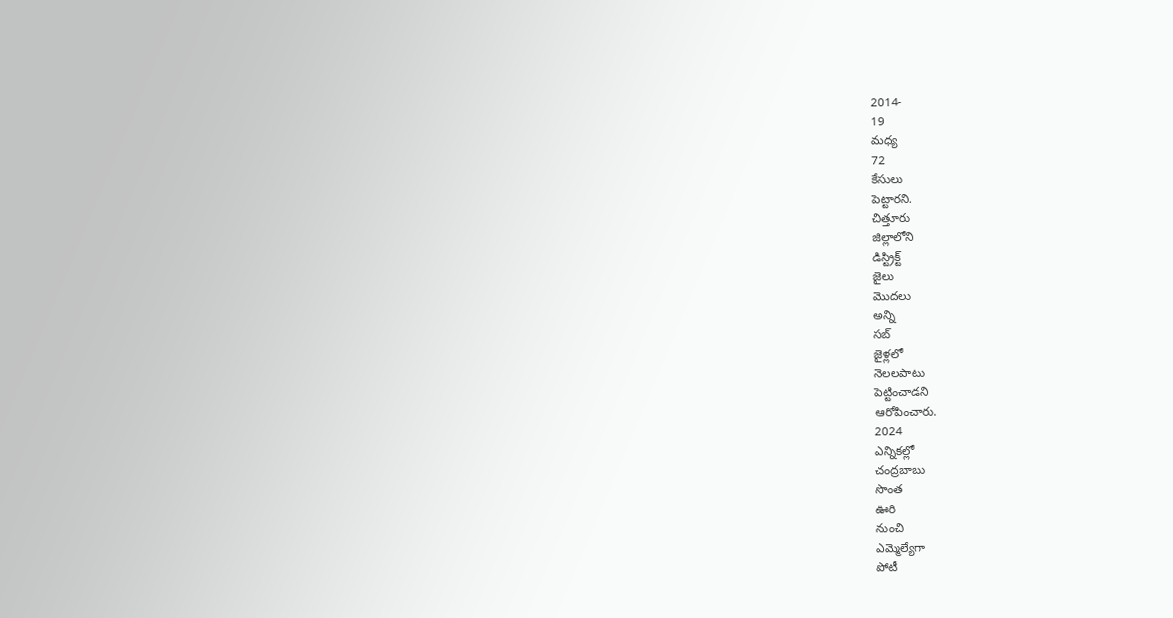2014-
19
మధ్య
72
కేసులు
పెట్టారని.
చిత్తూరు
జిల్లాలోని
డిస్ట్రిక్ట్‌
జైలు
మొదలు
అన్ని
సబ్‌
జైళ్లలో
నెలలపాటు
పెట్టించాడని
ఆరోపించారు.
2024
ఎన్నికల్లో
చంద్రబాబు
సొంత
ఊరి
నుంచి
ఎమ్మెల్యేగా
పోటీ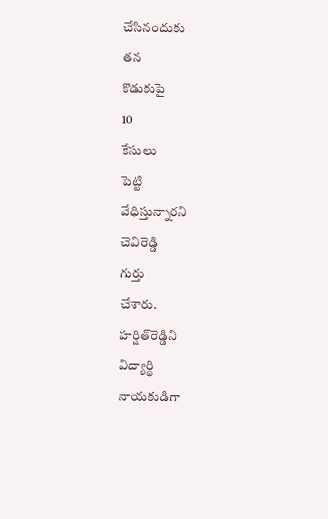చేసినందుకు
తన
కొడుకుపై
10
కేసులు
పెట్టి
వేధిస్తున్నారని
చెవిరెడ్డి
గుర్తు
చేశారు.
హర్షిత్‌రెడ్డిని
విద్యార్థి
నాయకుడిగా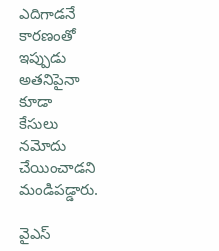ఎదిగాడనే
కారణంతో
ఇప్పుడు
అతనిపైనా
కూడా
కేసులు
నమోదు
చేయించాడని
మండిపడ్డారు.

వైఎస్‌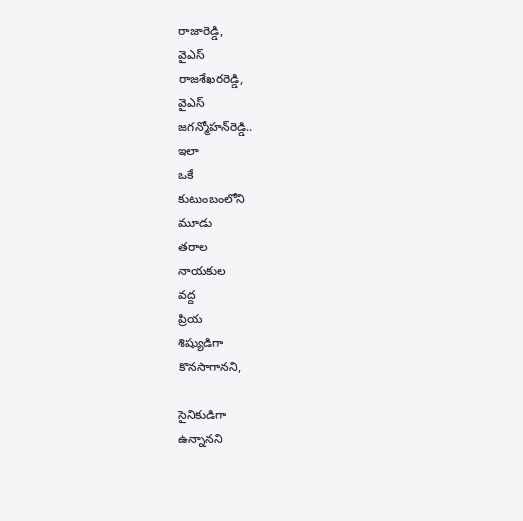రాజారెడ్డి,
వైఎస్‌
రాజశేఖరరెడ్డి,
వైఎస్‌
జగన్మోహన్‌రెడ్డి..
ఇలా
ఒకే
కుటుంబంలోని
మూడు
తరాల
నాయకుల
వద్ద
ప్రియ
శిష్యుడిగా
కొనసాగానని,

సైనికుడిగా
ఉన్నానని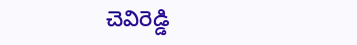చెవిరెడ్డి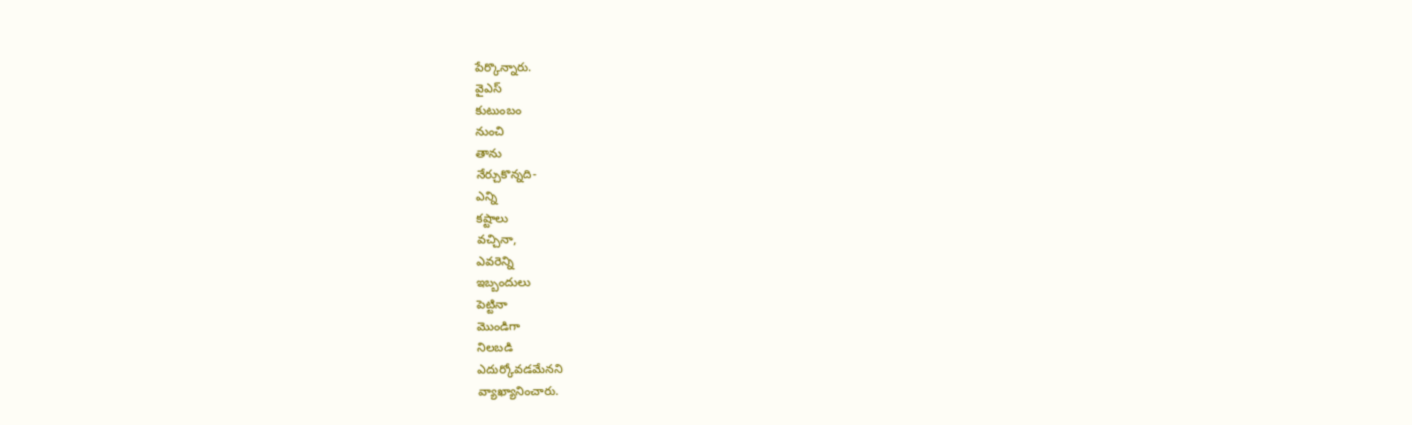పేర్కొన్నారు.
వైఎస్
కుటుంబం
నుంచి
తాను
నేర్చుకొన్నది-
ఎన్ని
కష్టాలు
వచ్చినా,
ఎవరెన్ని
ఇబ్బందులు
పెట్టినా
మొండిగా
నిలబడి
ఎదుర్కోవడమేనని
వ్యాఖ్యానించారు.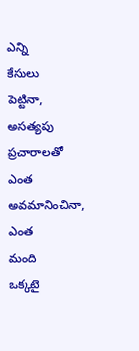ఎన్ని
కేసులు
పెట్టినా,
అసత్యపు
ప్రచారాలతో
ఎంత
అవమానించినా,
ఎంత
మంది
ఒక్కటై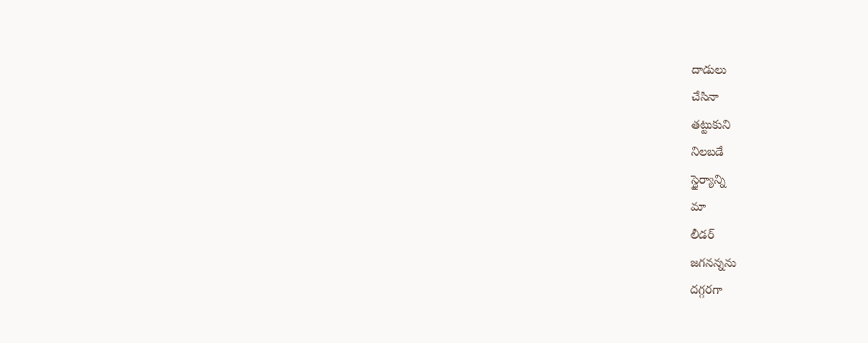దాడులు
చేసినా
తట్టుకుని
నిలబడే
స్థైర్యాన్ని
మా
లీడర్‌
జగనన్నను
దగ్గరగా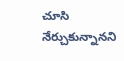చూసి
నేర్చుకున్నానని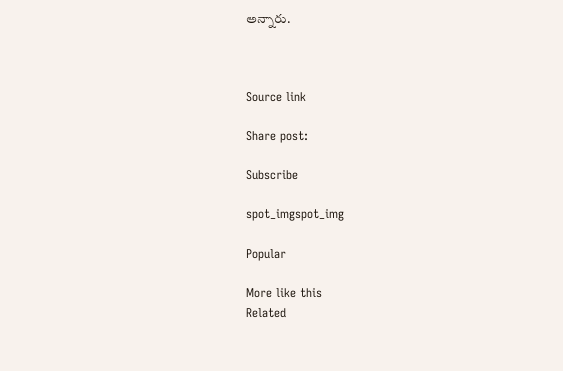అన్నారు.



Source link

Share post:

Subscribe

spot_imgspot_img

Popular

More like this
Related